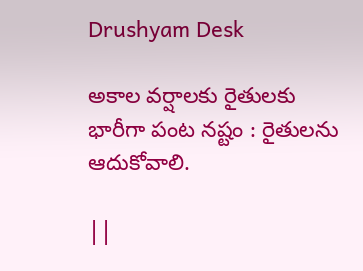Drushyam Desk

అకాల వర్షాలకు రైతులకు భారీగా పంట నష్టం : రైతులను ఆదుకోవాలి.

||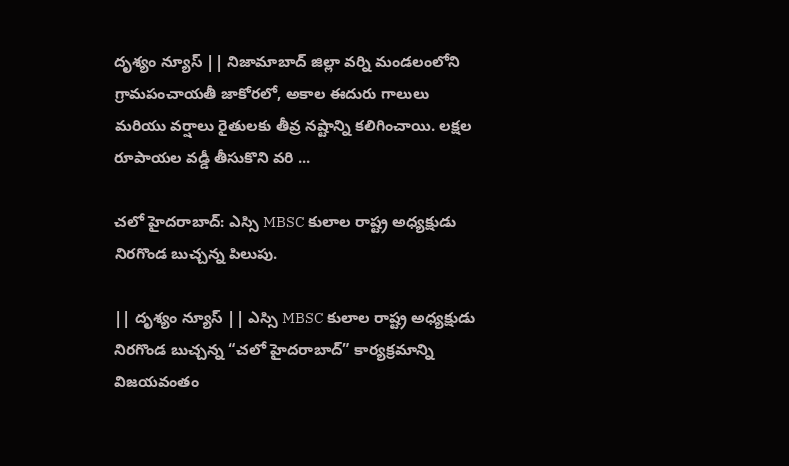దృశ్యం న్యూస్ || నిజామాబాద్ జిల్లా వర్ని మండలంలోని గ్రామపంచాయతీ జాకోరలో, అకాల ఈదురు గాలులు మరియు వర్షాలు రైతులకు తీవ్ర నష్టాన్ని కలిగించాయి. లక్షల రూపాయల వడ్డీ తీసుకొని వరి ...

చలో హైదరాబాద్: ఎస్సి MBSC కులాల రాష్ట్ర అధ్యక్షుడు నిరగొండ బుచ్చన్న పిలుపు.

|| దృశ్యం న్యూస్ || ఎస్సి MBSC కులాల రాష్ట్ర అధ్యక్షుడు నిరగొండ బుచ్చన్న “చలో హైదరాబాద్” కార్యక్రమాన్ని విజయవంతం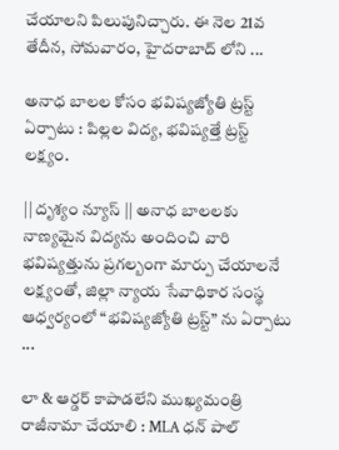చేయాలని పిలుపునిచ్చారు. ఈ నెల 21వ తేదీన, సోమవారం, హైదరాబాద్ లోని ...

అనాధ బాలల కోసం భవిష్యజ్యోతి ట్రస్ట్ ఏర్పాటు : పిల్లల విద్య, భవిష్యత్తే ట్రస్ట్ లక్ష్యం.

|| దృశ్యం న్యూస్ || అనాధ బాలలకు నాణ్యమైన విద్యను అందించి వారి భవిష్యత్తును ప్రగల్బంగా మార్పు చేయాలనే లక్ష్యంతో, జిల్లా న్యాయ సేవాధికార సంస్థ ఆధ్వర్యంలో “భవిష్యజ్యోతి ట్రస్ట్” ను ఏర్పాటు ...

లా & ఆర్డర్ కాపాడలేని ముఖ్యమంత్రి రాజీనామా చేయాలి : MLA ధన్ పాల్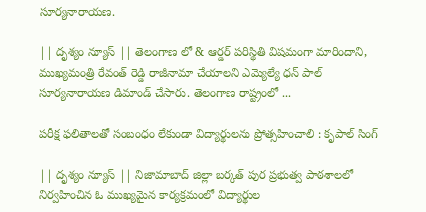సూర్యనారాయణ.

|| దృశ్యం న్యూస్ || తెలంగాణ లో & ఆర్డర్ పరిస్థితి విషమంగా మారిందాని, ముఖ్యమంత్రి రేవంత్ రెడ్డి రాజీనామా చేయాలని ఎమ్యెల్యే ధన్ పాల్ సూర్యనారాయణ డిమాండ్ చేసారు. తెలంగాణ రాష్ట్రంలో ...

పరీక్ష ఫలితాలతో సంబంధం లేకుండా విద్యార్థులను ప్రోత్సహించాలి : కృపాల్ సింగ్

|| దృశ్యం న్యూస్ || నిజామాబాద్ జిల్లా బర్కత్ పుర ప్రభుత్వ పాఠశాలలో నిర్వహించిన ఓ ముఖ్యమైన కార్యక్రమంలో విద్యార్థుల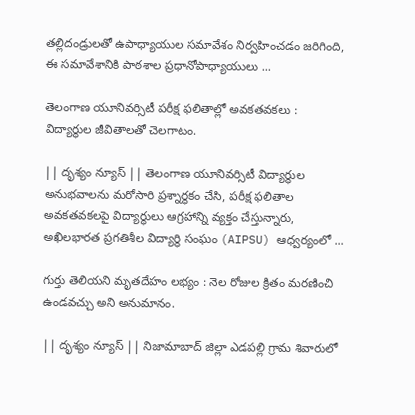తల్లిదండ్రులతో ఉపాధ్యాయుల సమావేశం నిర్వహించడం జరిగింది, ఈ సమావేశానికి పాఠశాల ప్రధానోపాధ్యాయులు ...

తెలంగాణ యూనివర్సిటీ పరీక్ష ఫలితాల్లో అవకతవకలు : విద్యార్థుల జీవితాలతో చెలగాటం.

|| దృశ్యం న్యూస్ || తెలంగాణ యూనివర్సిటీ విద్యార్థుల అనుభవాలను మరోసారి ప్రశ్నార్థకం చేసి, పరీక్ష ఫలితాల అవకతవకలపై విద్యార్థులు ఆగ్రహాన్ని వ్యక్తం చేస్తున్నారు, అఖిలభారత ప్రగతిశీల విద్యార్థి సంఘం (AIPSU) ఆధ్వర్యంలో ...

గుర్తు తెలియని మృతదేహం లభ్యం : నెల రోజుల క్రితం మరణించి ఉండవచ్చు అని అనుమానం.

|| దృశ్యం న్యూస్ || నిజామాబాద్ జిల్లా ఎడపల్లి గ్రామ శివారులో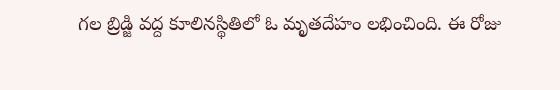గల బ్రిడ్జి వద్ద కూలినస్థితిలో ఓ మృతదేహం లభించింది. ఈ రోజు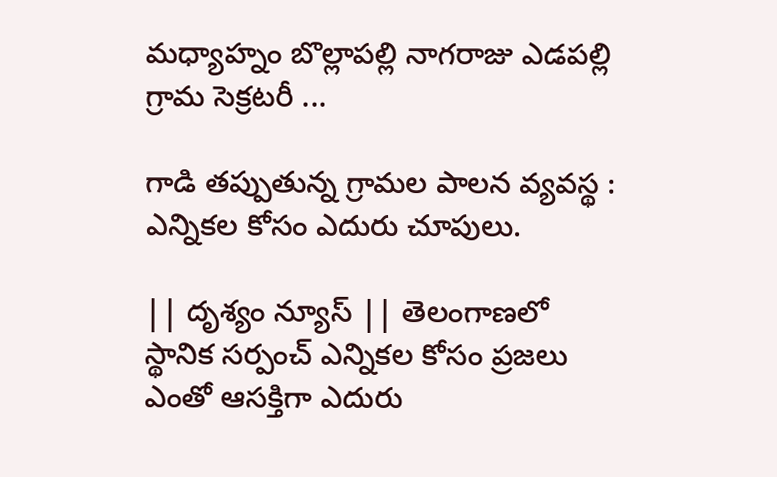మధ్యాహ్నం బొల్లాపల్లి నాగరాజు ఎడపల్లి గ్రామ సెక్రటరీ ...

గాడి తప్పుతున్న గ్రామల పాలన వ్యవస్థ : ఎన్నికల కోసం ఎదురు చూపులు.

|| దృశ్యం న్యూస్ || తెలంగాణలో స్థానిక సర్పంచ్ ఎన్నికల కోసం ప్రజలు ఎంతో ఆసక్తిగా ఎదురు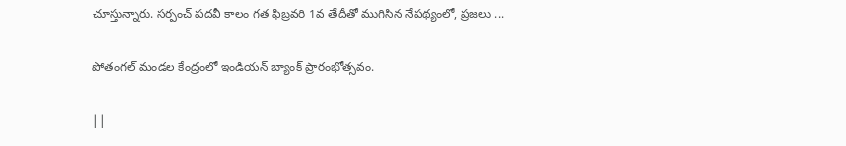చూస్తున్నారు. సర్పంచ్ పదవీ కాలం గత ఫిబ్రవరి 1వ తేదీతో ముగిసిన నేపథ్యంలో, ప్రజలు ...

పోతంగల్ మండల కేంద్రంలో ఇండియన్ బ్యాంక్ ప్రారంభోత్సవం.

||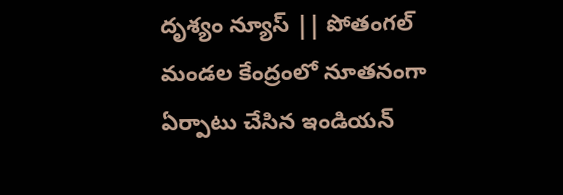దృశ్యం న్యూస్ || పోతంగల్ మండల కేంద్రంలో నూతనంగా ఏర్పాటు చేసిన ఇండియన్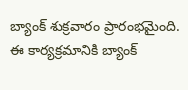బ్యాంక్ శుక్రవారం ప్రారంభమైంది. ఈ కార్యక్రమానికి బ్యాంక్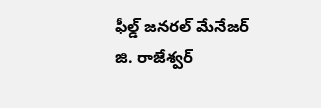ఫీల్డ్ జనరల్ మేనేజర్ జి. రాజేశ్వర్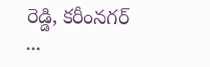రెడ్డి, కరీంనగర్ ...